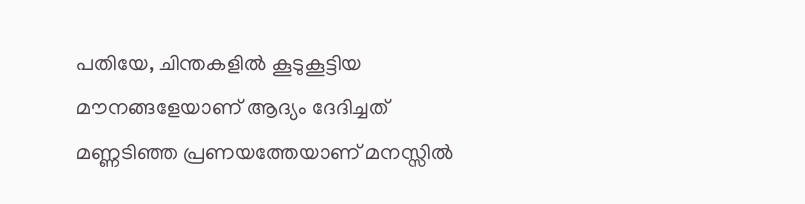പതിയേ, ചിന്തകളിൽ കൂടുകൂട്ടിയ മൗനങ്ങളേയാണ് ആദ്യം ദേദിച്ചത് മണ്ണടിഞ്ഞ പ്രണയത്തേയാണ് മനസ്സിൽ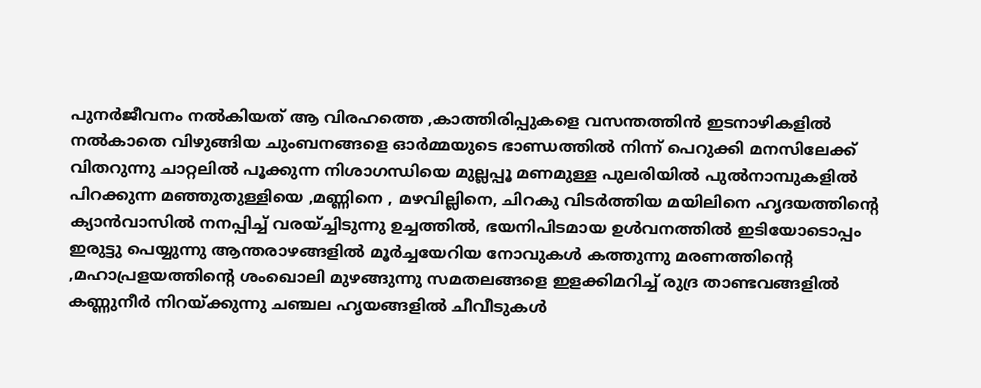പുനർജീവനം നൽകിയത് ആ വിരഹത്തെ ,കാത്തിരിപ്പുകളെ വസന്തത്തിൻ ഇടനാഴികളിൽ നൽകാതെ വിഴുങ്ങിയ ചുംബനങ്ങളെ ഓർമ്മയുടെ ഭാണ്ഡത്തിൽ നിന്ന് പെറുക്കി മനസിലേക്ക് വിതറുന്നു ചാറ്റലിൽ പൂക്കുന്ന നിശാഗന്ധിയെ മുല്ലപ്പൂ മണമുള്ള പുലരിയിൽ പുൽനാമ്പുകളിൽ പിറക്കുന്ന മഞ്ഞുതുള്ളിയെ ,മണ്ണിനെ , മഴവില്ലിനെ, ചിറകു വിടർത്തിയ മയിലിനെ ഹൃദയത്തിൻ്റെ ക്യാൻവാസിൽ നനപ്പിച്ച് വരയ്ച്ചിടുന്നു ഉച്ചത്തിൽ, ഭയനിപിടമായ ഉൾവനത്തിൽ ഇടിയോടൊപ്പം ഇരുട്ടു പെയ്യുന്നു ആന്തരാഴങ്ങളിൽ മൂർച്ചയേറിയ നോവുകൾ കത്തുന്നു മരണത്തിൻ്റെ ,മഹാപ്രളയത്തിൻ്റെ ശംഖൊലി മുഴങ്ങുന്നു സമതലങ്ങളെ ഇളക്കിമറിച്ച് രുദ്ര താണ്ടവങ്ങളിൽ കണ്ണുനീർ നിറയ്ക്കുന്നു ചഞ്ചല ഹൃയങ്ങളിൽ ചീവീടുകൾ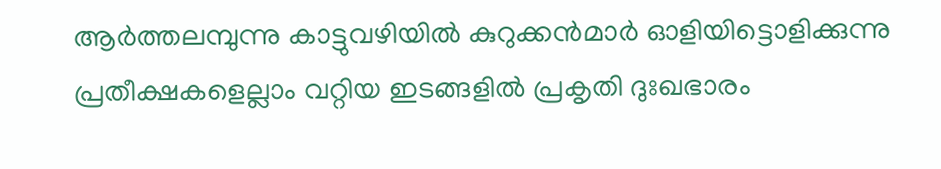ആർത്തലമ്പുന്നു കാട്ടുവഴിയിൽ കുറുക്കൻമാർ ഓളിയിട്ടൊളിക്കുന്നു പ്രതീക്ഷകളെല്ലാം വറ്റിയ ഇടങ്ങളിൽ പ്രകൃതി ദുഃഖഭാരം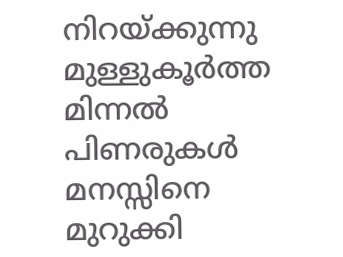നിറയ്ക്കുന്നു മുള്ളുകൂർത്ത മിന്നൽ പിണരുകൾ മനസ്സിനെ മുറുക്കി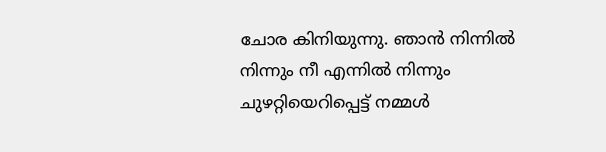ചോര കിനിയുന്നു. ഞാൻ നിന്നിൽ നിന്നും നീ എന്നിൽ നിന്നും ചുഴറ്റിയെറിപ്പെട്ട് നമ്മൾ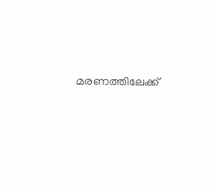മരണത്തിലേക്ക്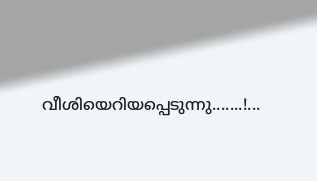വീശിയെറിയപ്പെടുന്നു.......!...